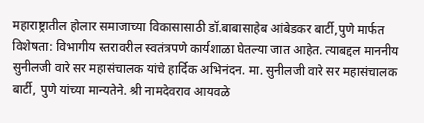महाराष्ट्रातील होलार समाजाच्या विकासासाठी डॉ.बाबासाहेब आंबेडकर बार्टी,पुणे मार्फत विशेषता: विभागीय स्तरावरील स्वतंत्रपणे कार्यशाळा घेतल्या जात आहेत. त्याबद्दल माननीय सुनीलजी वारे सर महासंचालक यांचे हार्दिक अभिनंदन. मा. सुनीलजी वारे सर महासंचालक बार्टी, पुणे यांच्या मान्यतेने. श्री नामदेवराव आयवळे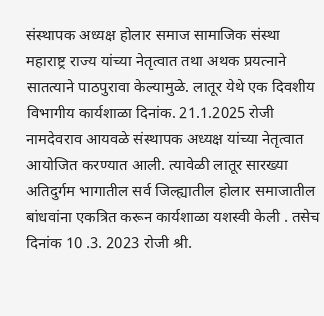संस्थापक अध्यक्ष होलार समाज सामाजिक संस्था महाराष्ट्र राज्य यांच्या नेतृत्वात तथा अथक प्रयत्नाने सातत्याने पाठपुरावा केल्यामुळे. लातूर येथे एक दिवशीय विभागीय कार्यशाळा दिनांक. 21.1.2025 रोजी नामदेवराव आयवळे संस्थापक अध्यक्ष यांच्या नेतृत्वात आयोजित करण्यात आली. त्यावेळी लातूर सारख्या अतिदुर्गम भागातील सर्व जिल्ह्यातील होलार समाजातील बांधवांना एकत्रित करून कार्यशाळा यशस्वी केली . तसेच दिनांक 10 .3. 2023 रोजी श्री.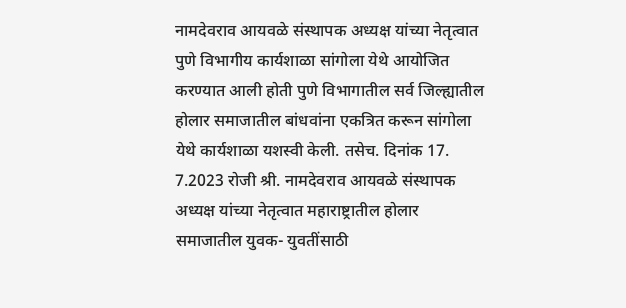नामदेवराव आयवळे संस्थापक अध्यक्ष यांच्या नेतृत्वात पुणे विभागीय कार्यशाळा सांगोला येथे आयोजित करण्यात आली होती पुणे विभागातील सर्व जिल्ह्यातील होलार समाजातील बांधवांना एकत्रित करून सांगोला येथे कार्यशाळा यशस्वी केली. तसेच. दिनांक 17. 7.2023 रोजी श्री. नामदेवराव आयवळे संस्थापक अध्यक्ष यांच्या नेतृत्वात महाराष्ट्रातील होलार समाजातील युवक- युवतींसाठी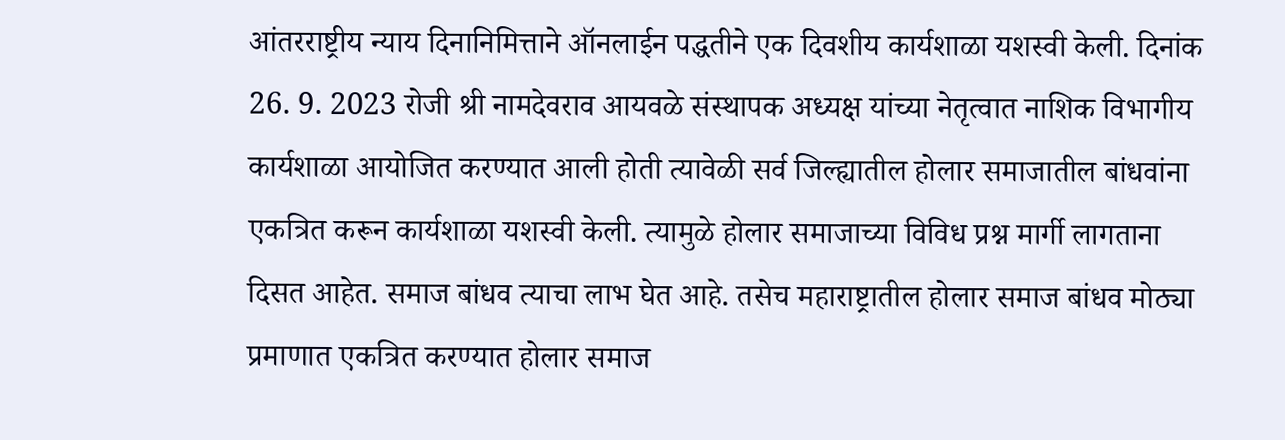आंतरराष्ट्रीय न्याय दिनानिमित्ताने ऑनलाईन पद्धतीने एक दिवशीय कार्यशाळा यशस्वी केली. दिनांक 26. 9. 2023 रोजी श्री नामदेवराव आयवळे संस्थापक अध्यक्ष यांच्या नेतृत्वात नाशिक विभागीय कार्यशाळा आयोजित करण्यात आली होती त्यावेळी सर्व जिल्ह्यातील होलार समाजातील बांधवांना एकत्रित करून कार्यशाळा यशस्वी केली. त्यामुळे होलार समाजाच्या विविध प्रश्न मार्गी लागताना दिसत आहेत. समाज बांधव त्याचा लाभ घेत आहे. तसेच महाराष्ट्रातील होलार समाज बांधव मोठ्या प्रमाणात एकत्रित करण्यात होलार समाज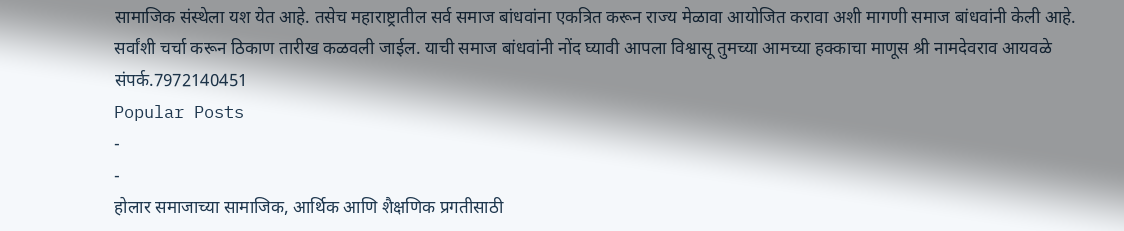सामाजिक संस्थेला यश येत आहे. तसेच महाराष्ट्रातील सर्व समाज बांधवांना एकत्रित करून राज्य मेळावा आयोजित करावा अशी मागणी समाज बांधवांनी केली आहे. सर्वांशी चर्चा करून ठिकाण तारीख कळवली जाईल. याची समाज बांधवांनी नोंद घ्यावी आपला विश्वासू तुमच्या आमच्या हक्काचा माणूस श्री नामदेवराव आयवळे संपर्क.7972140451
Popular Posts
-
-
होलार समाजाच्या सामाजिक, आर्थिक आणि शैक्षणिक प्रगतीसाठी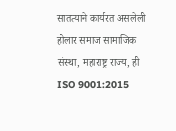सातत्याने कार्यरत असलेली होलार समाज सामाजिक संस्था, महाराष्ट्र राज्य, ही ISO 9001:2015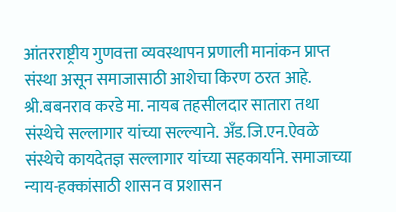आंतरराष्ट्रीय गुणवत्ता व्यवस्थापन प्रणाली मानांकन प्राप्त संस्था असून समाजासाठी आशेचा किरण ठरत आहे. श्री.बबनराव करडे मा. नायब तहसीलदार सातारा तथा संस्थेचे सल्लागार यांच्या सल्ल्याने. अँड.जि.एन.ऐवळे संस्थेचे कायदेतज्ञ सल्लागार यांच्या सहकार्याने. समाजाच्या न्याय-हक्कांसाठी शासन व प्रशासन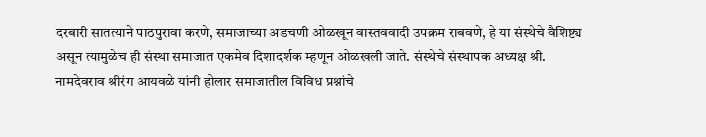दरबारी सातत्याने पाठपुरावा करणे, समाजाच्या अडचणी ओळखून वास्तववादी उपक्रम राबवणे, हे या संस्थेचे वैशिष्ट्य असून त्यामुळेच ही संस्था समाजात एकमेव दिशादर्शक म्हणून ओळखली जाते. संस्थेचे संस्थापक अध्यक्ष श्री. नामदेवराव श्रीरंग आयवळे यांनी होलार समाजातील विविध प्रश्नांचे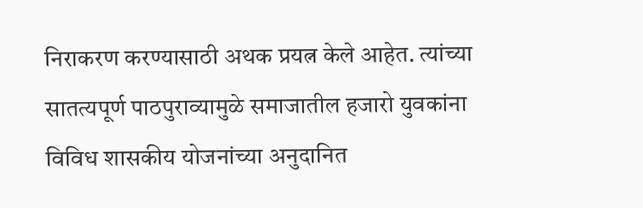निराकरण करण्यासाठी अथक प्रयत्न केले आहेत. त्यांच्या सातत्यपूर्ण पाठपुराव्यामुळे समाजातील हजारो युवकांना विविध शासकीय योजनांच्या अनुदानित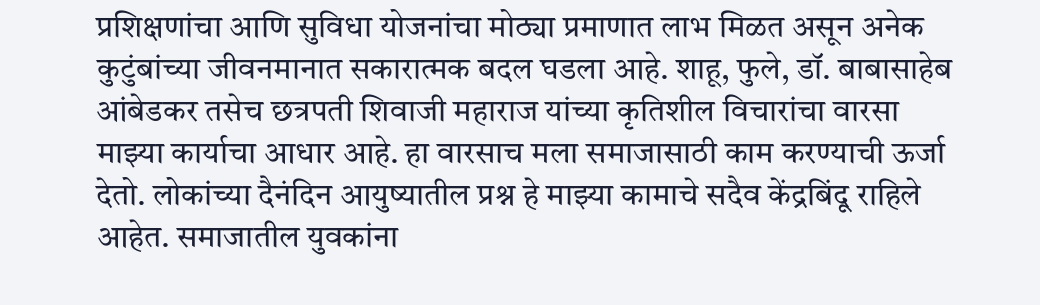प्रशिक्षणांचा आणि सुविधा योजनांचा मोठ्या प्रमाणात लाभ मिळत असून अनेक कुटुंबांच्या जीवनमानात सकारात्मक बदल घडला आहे. शाहू, फुले, डॉ. बाबासाहेब आंबेडकर तसेच छत्रपती शिवाजी महाराज यांच्या कृतिशील विचारांचा वारसा माझ्या कार्याचा आधार आहे. हा वारसाच मला समाजासाठी काम करण्याची ऊर्जा देतो. लोकांच्या दैनंदिन आयुष्यातील प्रश्न हे माझ्या कामाचे सदैव केंद्रबिंदू राहिले आहेत. समाजातील युवकांना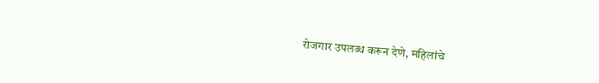रोजगार उपलब्ध करून देणे, महिलांचे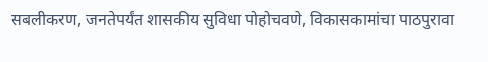सबलीकरण, जनतेपर्यंत शासकीय सुविधा पोहोचवणे, विकासकामांचा पाठपुरावा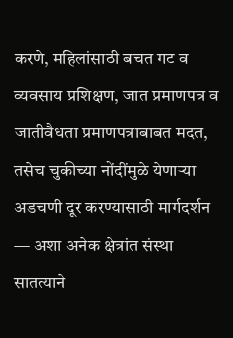करणे, महिलांसाठी बचत गट व व्यवसाय प्रशिक्षण, जात प्रमाणपत्र व जातीवैधता प्रमाणपत्राबाबत मदत, तसेच चुकीच्या नोंदींमुळे येणाऱ्या अडचणी दूर करण्यासाठी मार्गदर्शन — अशा अनेक क्षेत्रांत संस्था सातत्याने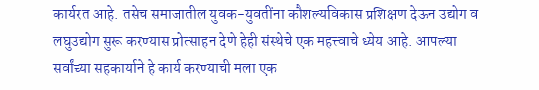कार्यरत आहे. तसेच समाजातील युवक-युवतींना कौशल्यविकास प्रशिक्षण देऊन उद्योग व लघुउद्योग सुरू करण्यास प्रोत्साहन देणे हेही संस्थेचे एक महत्त्वाचे ध्येय आहे. आपल्या सर्वांच्या सहकार्याने हे कार्य करण्याची मला एक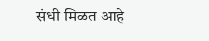संधी मिळत आहे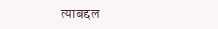त्याबद्दल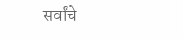सर्वांचे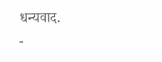धन्यवाद.
-